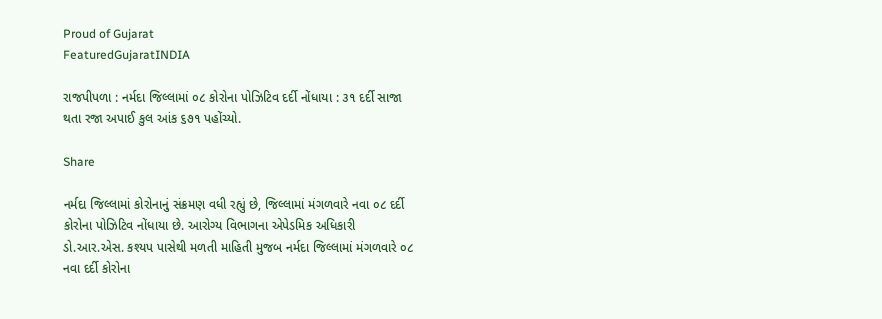Proud of Gujarat
FeaturedGujaratINDIA

રાજપીપળા : નર્મદા જિલ્લામાં ૦૮ કોરોના પોઝિટિવ દર્દી નોંધાયા : ૩૧ દર્દી સાજા થતા રજા અપાઈ કુલ આંક ૬૭૧ પહોંચ્યો.

Share

નર્મદા જિલ્લામાં કોરોનાનું સંક્રમણ વધી રહ્યું છે, જિલ્લામાં મંગળવારે નવા ૦૮ દર્દી કોરોના પોઝિટિવ નોંધાયા છે. આરોગ્ય વિભાગના એપેડમિક અધિકારી ડો.આર.એસ. કશ્યપ પાસેથી મળતી માહિતી મુજબ નર્મદા જિલ્લામાં મંગળવારે ૦૮ નવા દર્દી કોરોના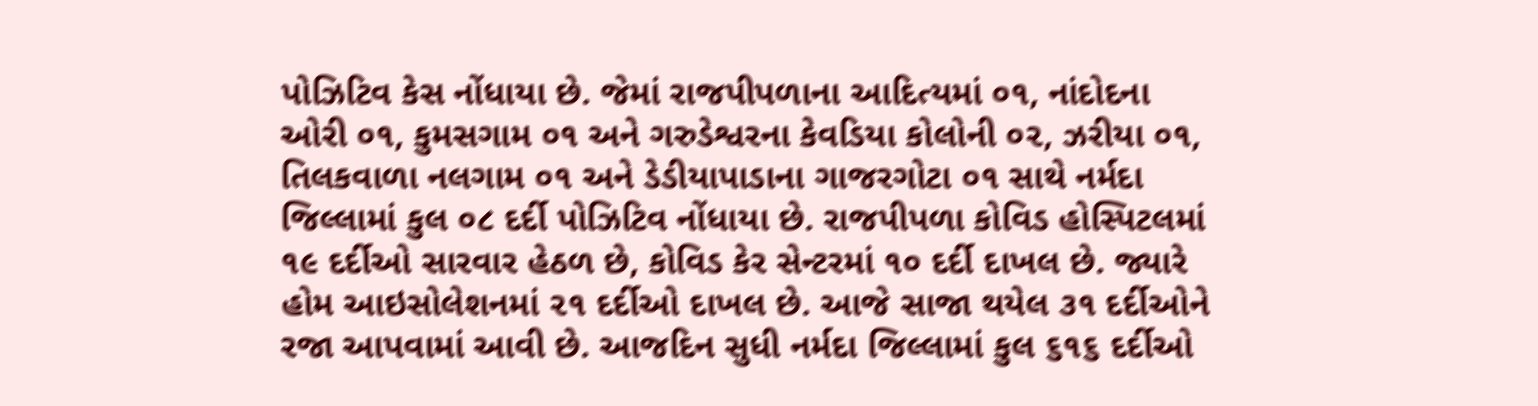પોઝિટિવ કેસ નોંધાયા છે. જેમાં રાજપીપળાના આદિત્યમાં ૦૧, નાંદોદના ઓરી ૦૧, કુમસગામ ૦૧ અને ગરુડેશ્વરના કેવડિયા કોલોની ૦૨, ઝરીયા ૦૧, તિલકવાળા નલગામ ૦૧ અને ડેડીયાપાડાના ગાજરગોટા ૦૧ સાથે નર્મદા જિલ્લામાં કુલ ૦૮ દર્દી પોઝિટિવ નોંધાયા છે. રાજપીપળા કોવિડ હોસ્પિટલમાં ૧૯ દર્દીઓ સારવાર હેઠળ છે, કોવિડ કેર સેન્ટરમાં ૧૦ દર્દી દાખલ છે. જ્યારે હોમ આઇસોલેશનમાં ૨૧ દર્દીઓ દાખલ છે. આજે સાજા થયેલ ૩૧ દર્દીઓને રજા આપવામાં આવી છે. આજદિન સુધી નર્મદા જિલ્લામાં કુલ ૬૧૬ દર્દીઓ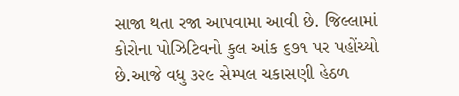સાજા થતા રજા આપવામા આવી છે. જિલ્લામાં કોરોના પોઝિટિવનો કુલ આંક ૬૭૧ પર પહોંચ્યો છે.આજે વધુ ૩૨૯ સેમ્પલ ચકાસણી હેઠળ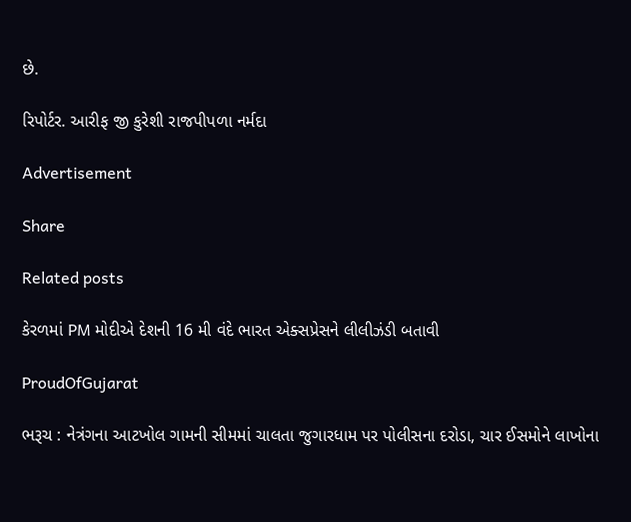છે.

રિપોર્ટર. આરીફ જી કુરેશી રાજપીપળા નર્મદા

Advertisement

Share

Related posts

કેરળમાં PM મોદીએ દેશની 16 મી વંદે ભારત એક્સપ્રેસને લીલીઝંડી બતાવી

ProudOfGujarat

ભરૂચ : નેત્રંગના આટખોલ ગામની સીમમાં ચાલતા જુગારધામ પર પોલીસના દરોડા, ચાર ઈસમોને લાખોના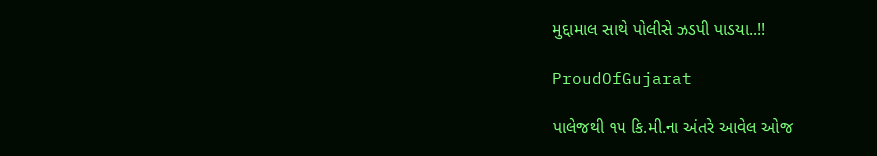મુદ્દામાલ સાથે પોલીસે ઝડપી પાડયા..!!

ProudOfGujarat

પાલેજથી ૧૫ કિ.મી.ના અંતરે આવેલ ઓજ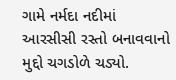ગામે નર્મદા નદીમાં આરસીસી રસ્તો બનાવવાનો મુદ્દો ચગડોળે ચડ્યો.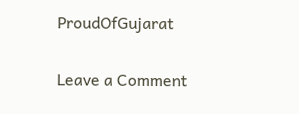ProudOfGujarat

Leave a Comment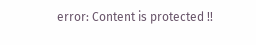error: Content is protected !!